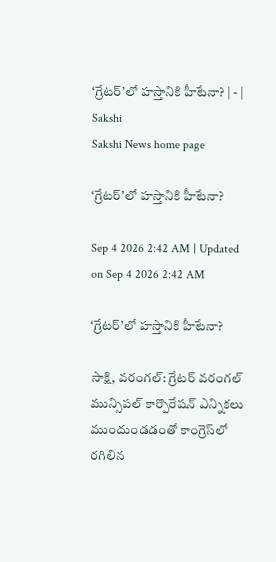‘గ్రేటర్‌’లో హస్తానికి హీటేనా? | - | Sakshi
Sakshi News home page

‘గ్రేటర్‌’లో హస్తానికి హీటేనా?

Sep 4 2026 2:42 AM | Updated on Sep 4 2026 2:42 AM

‘గ్రేటర్‌’లో హస్తానికి హీటేనా?

సాక్షి, వరంగల్‌: గ్రేటర్‌ వరంగల్‌ మున్సిపల్‌ కార్పొరేషన్‌ ఎన్నికలు ముందుండడంతో కాంగ్రెస్‌లో రగిలిన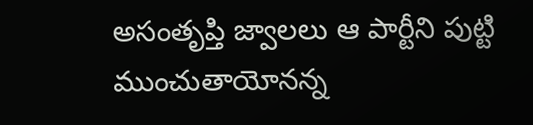అసంతృప్తి జ్వాలలు ఆ పార్టీని పుట్టి ముంచుతాయోనన్న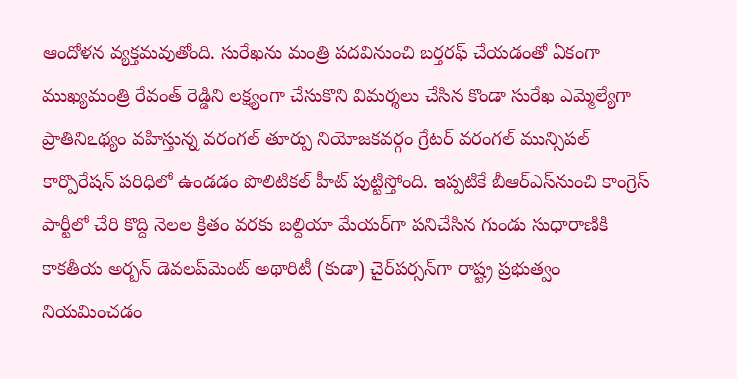ఆందోళన వ్యక్తమవుతోంది. సురేఖను మంత్రి పదవినుంచి బర్తరఫ్‌ చేయడంతో ఏకంగా ముఖ్యమంత్రి రేవంత్‌ రెడ్డిని లక్ష్యంగా చేసుకొని విమర్శలు చేసిన కొండా సురేఖ ఎమ్మెల్యేగా ప్రాతినిఽథ్యం వహిస్తున్న వరంగల్‌ తూర్పు నియోజకవర్గం గ్రేటర్‌ వరంగల్‌ మున్సిపల్‌ కార్పొరేషన్‌ పరిధిలో ఉండడం పొలిటికల్‌ హీట్‌ పుట్టిస్తోంది. ఇప్పటికే బీఆర్‌ఎస్‌నుంచి కాంగ్రెస్‌ పార్టీలో చేరి కొద్ది నెలల క్రితం వరకు బల్దియా మేయర్‌గా పనిచేసిన గుండు సుధారాణికి కాకతీయ అర్బన్‌ డెవలప్‌మెంట్‌ అథారిటీ (కుడా) చైర్‌పర్సన్‌గా రాష్ట్ర ప్రభుత్వం నియమించడం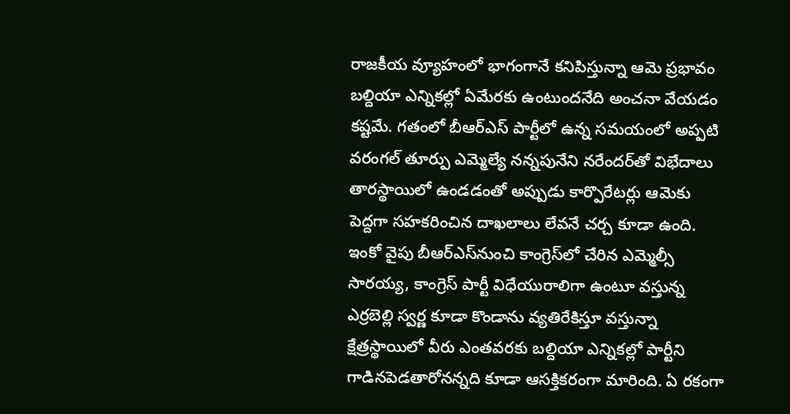రాజకీయ వ్యూహంలో భాగంగానే కనిపిస్తున్నా ఆమె ప్రభావం బల్దియా ఎన్నికల్లో ఏమేరకు ఉంటుందనేది అంచనా వేయడం కష్టమే. గతంలో బీఆర్‌ఎస్‌ పార్టీలో ఉన్న సమయంలో అప్పటి వరంగల్‌ తూర్పు ఎమ్మెల్యే నన్నపునేని నరేందర్‌తో విభేదాలు తారస్థాయిలో ఉండడంతో అప్పుడు కార్పొరేటర్లు ఆమెకు పెద్దగా సహకరించిన దాఖలాలు లేవనే చర్చ కూడా ఉంది. ఇంకో వైపు బీఆర్‌ఎస్‌నుంచి కాంగ్రెస్‌లో చేరిన ఎమ్మెల్సీ సారయ్య, కాంగ్రెస్‌ పార్టీ విధేయురాలిగా ఉంటూ వస్తున్న ఎర్రబెల్లి స్వర్ణ కూడా కొండాను వ్యతిరేకిస్తూ వస్తున్నా క్షేత్రస్థాయిలో వీరు ఎంతవరకు బల్దియా ఎన్నికల్లో పార్టీని గాడినపెడతారోనన్నది కూడా ఆసక్తికరంగా మారింది. ఏ రకంగా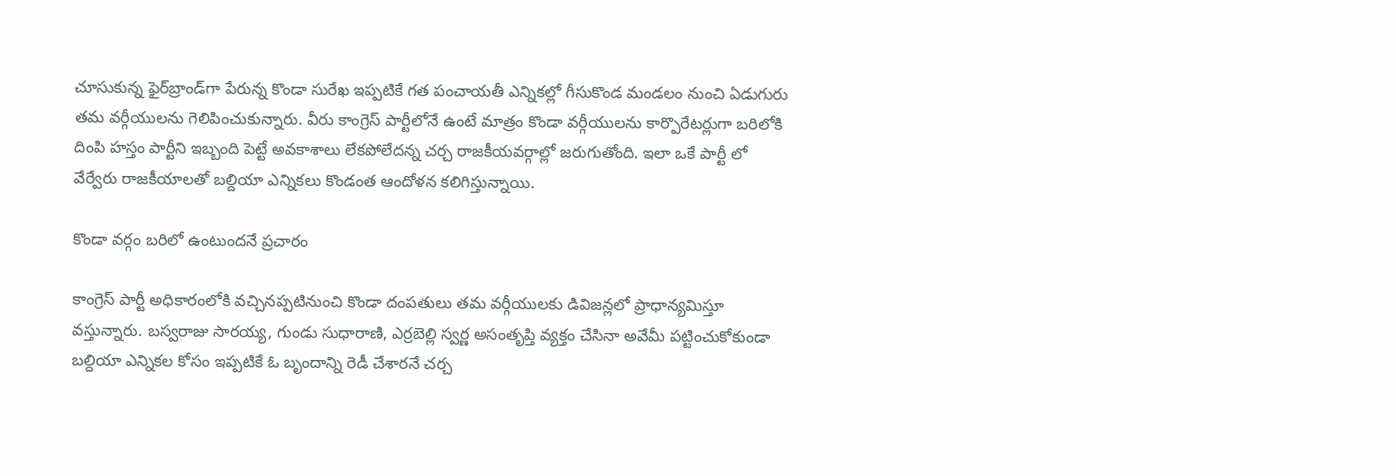చూసుకున్న ఫైర్‌బ్రాండ్‌గా పేరున్న కొండా సురేఖ ఇప్పటికే గత పంచాయతీ ఎన్నికల్లో గీసుకొండ మండలం నుంచి ఏడుగురు తమ వర్గీయులను గెలిపించుకున్నారు. వీరు కాంగ్రెస్‌ పార్టీలోనే ఉంటే మాత్రం కొండా వర్గీయులను కార్పొరేటర్లుగా బరిలోకి దింపి హస్తం పార్టీని ఇబ్బంది పెట్టే అవకాశాలు లేకపోలేదన్న చర్చ రాజకీయవర్గాల్లో జరుగుతోంది. ఇలా ఒకే పార్టీ లో వేర్వేరు రాజకీయాలతో బల్దియా ఎన్నికలు కొండంత ఆందోళన కలిగిస్తున్నాయి.

కొండా వర్గం బరిలో ఉంటుందనే ప్రచారం

కాంగ్రెస్‌ పార్టీ అధికారంలోకి వచ్చినప్పటినుంచి కొండా దంపతులు తమ వర్గీయులకు డివిజన్లలో ప్రాధాన్యమిస్తూ వస్తున్నారు. బస్వరాజు సారయ్య, గుండు సుధారాణి, ఎర్రబెల్లి స్వర్ణ అసంతృప్తి వ్యక్తం చేసినా అవేమీ పట్టించుకోకుండా బల్దియా ఎన్నికల కోసం ఇప్పటికే ఓ బృందాన్ని రెడీ చేశారనే చర్చ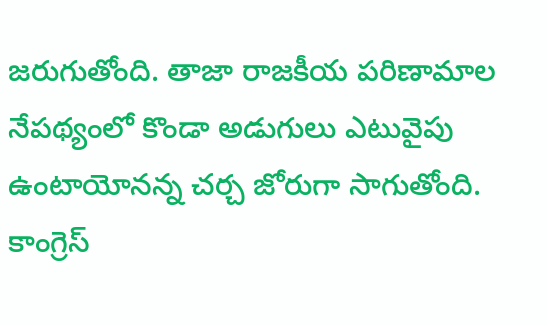జరుగుతోంది. తాజా రాజకీయ పరిణామాల నేపథ్యంలో కొండా అడుగులు ఎటువైపు ఉంటాయోనన్న చర్చ జోరుగా సాగుతోంది. కాంగ్రెస్‌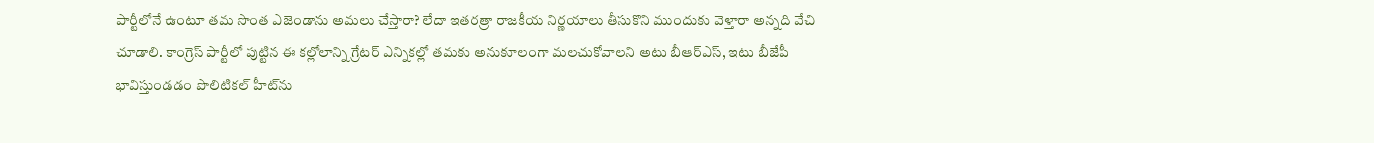పార్టీలోనే ఉంటూ తమ సొంత ఎజెండాను అమలు చేస్తారా? లేదా ఇతరత్రా రాజకీయ నిర్ణయాలు తీసుకొని ముందుకు వెళ్తారా అన్నది వేచి చూడాలి. కాంగ్రెస్‌ పార్టీలో పుట్టిన ఈ కల్లోలాన్ని గ్రేటర్‌ ఎన్నికల్లో తమకు అనుకూలంగా మలచుకోవాలని అటు బీఆర్‌ఎస్‌, ఇటు బీజేపీ భావిస్తుండడం పొలిటికల్‌ హీట్‌ను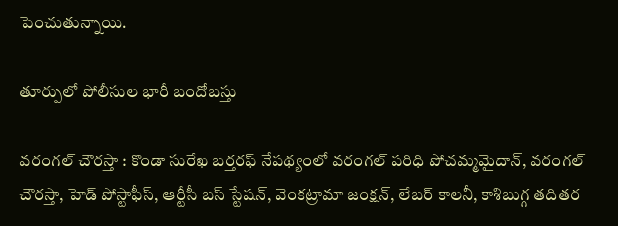పెంచుతున్నాయి.

తూర్పులో పోలీసుల భారీ బందోబస్తు

వరంగల్‌ చౌరస్తా : కొండా సురేఖ బర్తరఫ్‌ నేపథ్యంలో వరంగల్‌ పరిధి పోచమ్మమైదాన్‌, వరంగల్‌ చౌరస్తా, హెడ్‌ పోస్టాఫీస్‌, ఆర్టీసీ బస్‌ స్టేషన్‌, వెంకట్రామా జంక్షన్‌, లేబర్‌ కాలనీ, కాశిబుగ్గ తదితర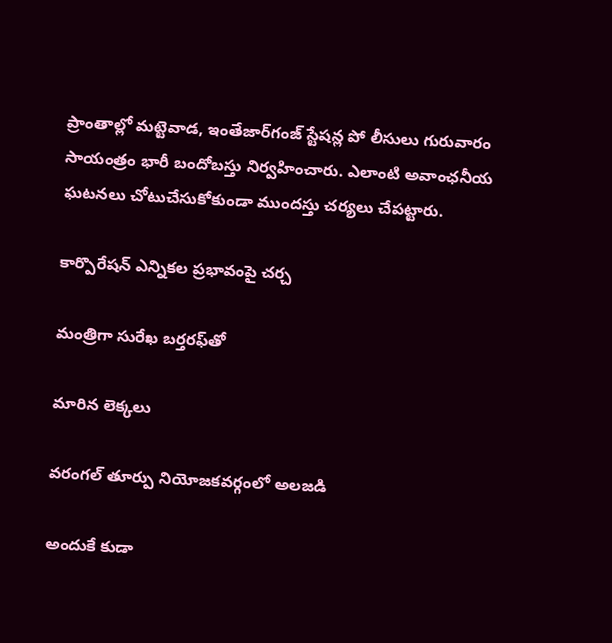ప్రాంతాల్లో మట్టెవాడ, ఇంతేజార్‌గంజ్‌ స్టేషన్ల పో లీసులు గురువారం సాయంత్రం భారీ బందోబస్తు నిర్వహించారు. ఎలాంటి అవాంఛనీయ ఘటనలు చోటుచేసుకోకుండా ముందస్తు చర్యలు చేపట్టారు.

కార్పొరేషన్‌ ఎన్నికల ప్రభావంపై చర్చ

మంత్రిగా సురేఖ బర్తరఫ్‌తో

మారిన లెక్కలు

వరంగల్‌ తూర్పు నియోజకవర్గంలో అలజడి

అందుకే కుడా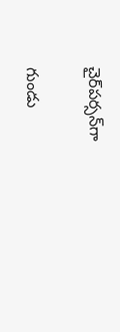చైర్‌పర్సన్‌గా

గుండు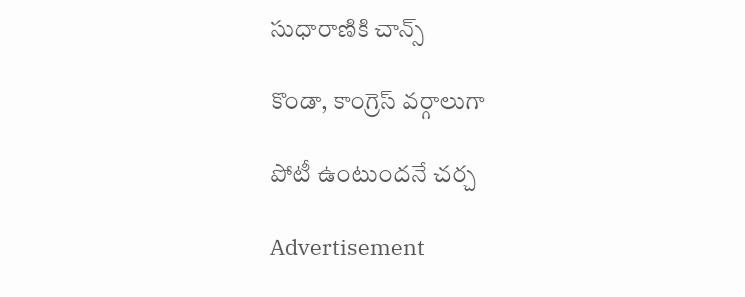సుధారాణికి చాన్స్‌

కొండా, కాంగ్రెస్‌ వర్గాలుగా

పోటీ ఉంటుందనే చర్చ

Advertisement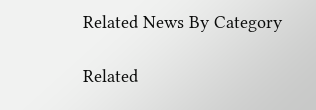Related News By Category

Related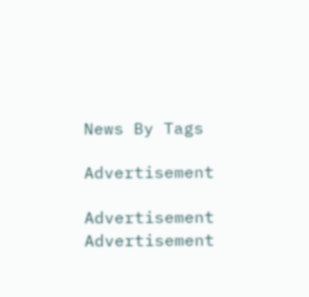News By Tags

Advertisement

Advertisement
Advertisement